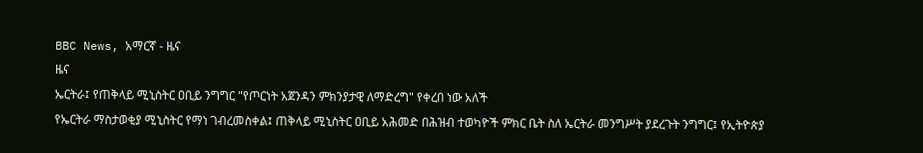BBC News, አማርኛ - ዜና
ዜና
ኤርትራ፤ የጠቅላይ ሚኒስትር ዐቢይ ንግግር "የጦርነት አጀንዳን ምክንያታዊ ለማድረግ" የቀረበ ነው አለች
የኤርትራ ማስታወቂያ ሚኒስትር የማነ ገብረመስቀል፤ ጠቅላይ ሚኒስትር ዐቢይ አሕመድ በሕዝብ ተወካዮች ምክር ቤት ስለ ኤርትራ መንግሥት ያደረጉት ንግግር፤ የኢትዮጵያ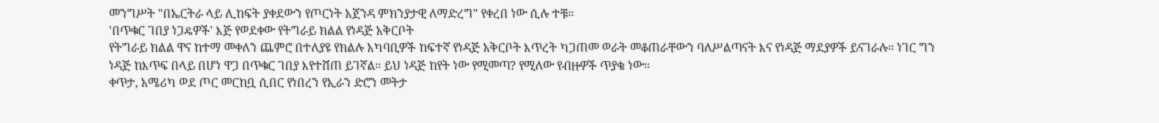መንግሥት "በኤርትራ ላይ ሊከፍት ያቀደውን የጦርነት አጀንዳ ምክንያታዊ ለማድረግ" የቀረበ ነው ሲሉ ተቹ።
'በጥቁር ገበያ ነጋዴዎች' እጅ የወደቀው የትግራይ ክልል የነዳጅ አቅርቦት
የትግራይ ክልል ዋና ከተማ መቀለን ጨምሮ በተለያዩ የክልሉ አካባቢዎች ከፍተኛ የነዳጅ አቅርቦት እጥረት ካጋጠመ ወራት መቆጠራቸውን ባለሥልጣናት እና የነዳጅ ማደያዎች ይናገራሉ። ነገር ግን ነዳጅ ከእጥፍ በላይ በሆነ ዋጋ በጥቁር ገበያ እየተሸጠ ይገኛል። ይህ ነዳጅ ከየት ነው የሚመጣ? የሚለው የብዙዎች ጥያቄ ነው።
ቀጥታ, አሜሪካ ወደ ጦር መርከቧ ሲበር የነበረን የኢራን ድሮን መትታ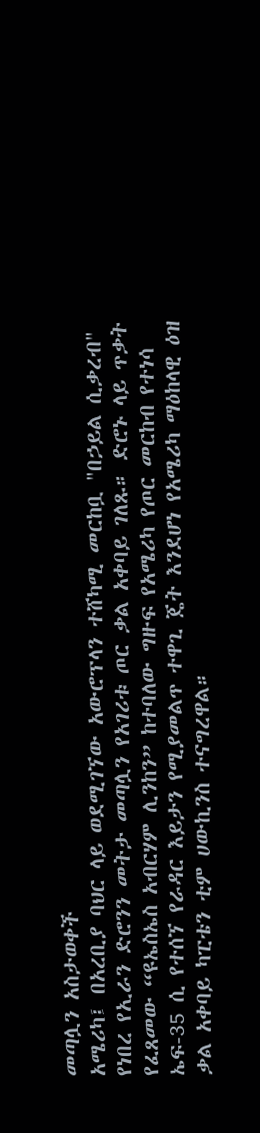መጣሏን አስታወቀች
አሜሪካ፤ በአረቢያ ባህር ላይ ወደሚገኘው አውሮፕላን ተሸካሚ መርከቧ "በኃይል ሲቃረብ" የነበረ የኢራን ድሮንን መትታ መጣሏን የአገሪቱ ጦር ቃል አቀባይ ገለጹ። ድሮኑ ላይ ጥቃት የፈጸመው “ዩኤስኤስ አብርሃም ሊንከን” ከተባለው ግዙፍ የአሜሪካ የጦር መርከብ የተነሳ ኤፍ-35 ሲ የተሰኘ የራዳር እይታን የሚያመልጥ ተዋጊ ጄት እንደሆነ የአሜሪካ ማዕከላዊ ዕዝ ቃል አቀባይ ካፒቴን ቲም ሀውኪንስ ተናግረዋል።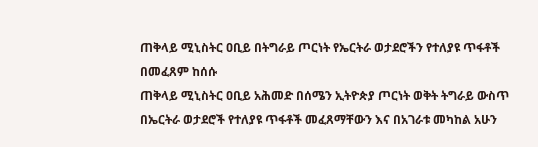ጠቅላይ ሚኒስትር ዐቢይ በትግራይ ጦርነት የኤርትራ ወታደሮችን የተለያዩ ጥፋቶች በመፈጸም ከሰሱ
ጠቅላይ ሚኒስትር ዐቢይ አሕመድ በሰሜን ኢትዮጵያ ጦርነት ወቅት ትግራይ ውስጥ በኤርትራ ወታደሮች የተለያዩ ጥፋቶች መፈጸማቸውን እና በአገራቱ መካከል አሁን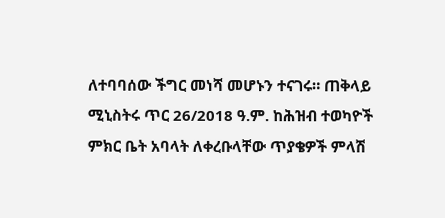ለተባባሰው ችግር መነሻ መሆኑን ተናገሩ። ጠቅላይ ሚኒስትሩ ጥር 26/2018 ዓ.ም. ከሕዝብ ተወካዮች ምክር ቤት አባላት ለቀረቡላቸው ጥያቄዎች ምላሽ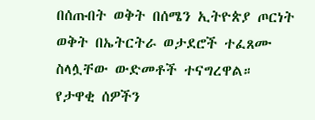በሰጡበት ወቅት በሰሜን ኢትዮጵያ ጦርነት ወቅት በኤትርትራ ወታደሮች ተፈጸሙ ስላሏቸው ውድመቶች ተናግረዋል።
የታዋቂ ሰዎችን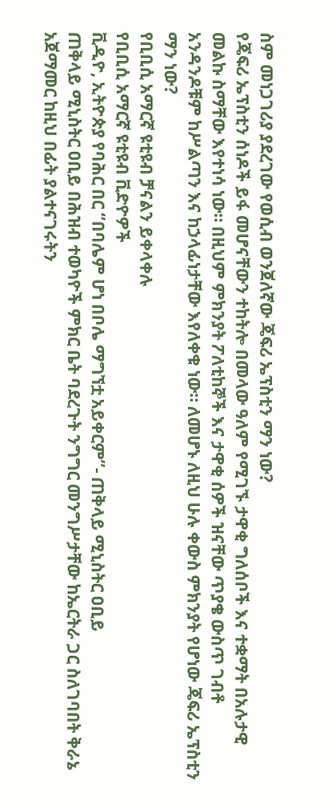ስም መነጋገሪያ ያደረገው የወሲብ ወንጀለኛው ጄፍሪ ኤፕስቲን ማን ነው?
የጄፍሪ ኤፕስቲን ሰነዶች ይፋ መሆናቸውን ተከትሎ በመላው ዓለም የሚገኙ ታዋቂ ግለሰቦች እና ተቋማት በአሉታዊ መልኩ ስማቸው እየተነሳ ነው። በዚህም ምክንያት ፖለቲከኞች እና ታዋቂ ሰዎች ዝናቸው ጥያቄ ውስጥ ገብቶ አንዳንዶቹም ከሥልጣን እና ከኃላፊነታቸው እየለቀቁ ነው። ለመሆኑ ለዚህ ሁሉ ቀውስ ምክንያት የሆነው ጄፍሪ ኤፕስቲን ማን ነው?
የቢቢሲ አማርኛ ዩቲዩብ ቻናልን ይቀላቀሉ
የቢቢሲ አማርኛ ዩቲዩብ ቪድዮዎች
ቪዲዮ, ኢትዮጵያ የባሕር በር “በባሌም ሆነ በቦሌ ማግኘቷ አይቀርም”- ጠቅላይ ሚኒስትር ዐቢይ
ጠቅላይ ሚኒስትር ዐቢይ በሕዝብ ተወካዮች ምክር ቤት ባደረጉት ንግግር መንግሥታቸው ከኤርትራ ጋር ስለገባበት ቅራኔ አጀማመር ከዚህ በፊት ያልተናገሩትን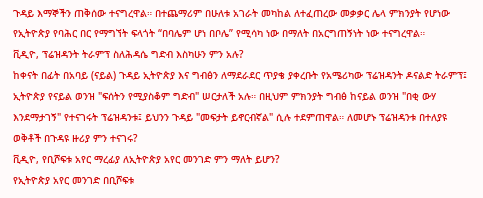ጉዳይ እማኞችን ጠቅሰው ተናግረዋል። በተጨማሪም በሁለቱ አገራት መካከል ለተፈጠረው መቃቃር ሌላ ምክንያት የሆነው የኢትዮጵያ የባሕር በር የማግኘት ፍላጎት “በባሌም ሆነ በቦሌ” የሚሳካ ነው በማለት በአርግጠኝነት ነው ተናግረዋል።
ቪዲዮ, ፕሬዝዳንት ትራምፕ ስለሕዳሴ ግድብ እስካሁን ምን አሉ?
ከቀናት በፊት በአባይ (ናይል) ጉዳይ ኢትዮጵያ እና ግብፅን ለማደራደር ጥያቄ ያቀረቡት የአሜሪካው ፕሬዝዳንት ዶናልድ ትራምፕ፤ ኢትዮጵያ የናይል ወንዝ "ፍሰትን የሚያስቆም ግድብ" ሠርታለች አሉ። በዚህም ምክንያት ግብፅ ከናይል ወንዝ "በቂ ውሃ እንደማታገኝ" የተናገሩት ፕሬዝዳንቱ፤ ይህንን ጉዳይ "መፍታት ይኖርብኛል" ሲሉ ተደምጠዋል። ለመሆኑ ፕሬዝዳንቱ በተለያዩ ወቅቶች በጉዳዩ ዙሪያ ምን ተናገሩ?
ቪዲዮ, የቢሾፍቱ አየር ማረፊያ ለኢትዮጵያ አየር መንገድ ምን ማለት ይሆን?
የኢትዮጵያ አየር መንገድ በቢሾፍቱ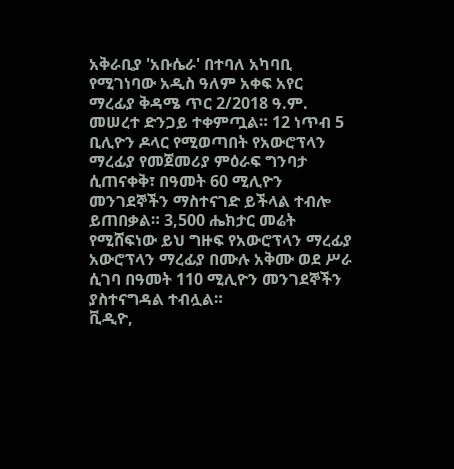አቅራቢያ 'አቡሴራ' በተባለ አካባቢ የሚገነባው አዲስ ዓለም አቀፍ አየር ማረፊያ ቅዳሜ ጥር 2/2018 ዓ.ም. መሠረተ ድንጋይ ተቀምጧል። 12 ነጥብ 5 ቢሊዮን ዶላር የሚወጣበት የአውሮፕላን ማረፊያ የመጀመሪያ ምዕራፍ ግንባታ ሲጠናቀቅ፣ በዓመት 60 ሚሊዮን መንገደኞችን ማስተናገድ ይችላል ተብሎ ይጠበቃል። 3,500 ሔክታር መሬት የሚሸፍነው ይህ ግዙፍ የአውሮፕላን ማረፊያ አውሮፕላን ማረፊያ በሙሉ አቅሙ ወደ ሥራ ሲገባ በዓመት 110 ሚሊዮን መንገደኞችን ያስተናግዳል ተብሏል።
ቪዲዮ,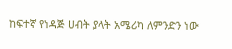ከፍተኛ የነዳጅ ሀብት ያላት አሜሪካ ለምንድን ነው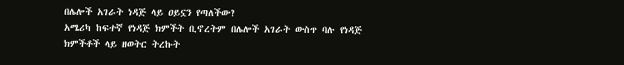በሌሎች አገራት ነዳጅ ላይ ዐይኗን የጣለችው?
አሜሪካ ከፍተኛ የነዳጅ ክምችት ቢኖረትም በሌሎች አገራት ውስጥ ባሉ የነዳጅ ክምችቶች ላይ ዘወትር ትረኩት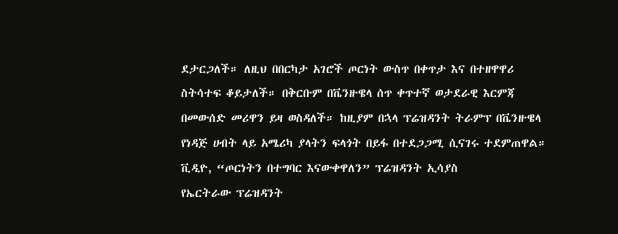ደታርጋለች። ለዚህ በበርካታ አገሮች ጦርነት ውስጥ በቀጥታ እና በተዘዋዋሪ ስትሳተፍ ቆይታለች። በቅርቡም በቬንዙዌላ ሰጥ ቀጥተኛ ወታደራዊ እርምጃ በመውሰድ መሪዋን ይዛ ወስዳለች። ከዚያም በኋላ ፕሬዝዳንት ትራምፕ በቬንዙዌላ የነዳጅ ሀብት ላይ አሜሪካ ያላትን ፍላጎት በይፋ በተደጋጋሚ ሲናገሩ ተደምጠዋል።
ቪዲዮ, “ጦርነትን በተግባር እናውቀዋለን” ፕሬዝዳንት ኢሳያስ
የኤርትራው ፕሬዝዳንት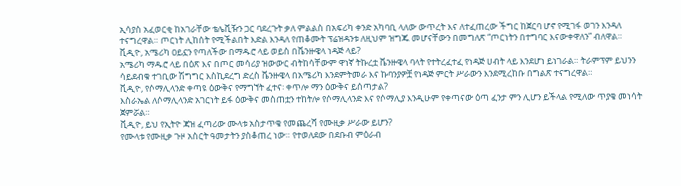ኢሳያስ አፈወርቂ ከአገራቸው ቴሌቪዥን ጋር ባደረጉት ቃለ ምልልስ በአፍሪካ ቀንድ አካባቢ ላለው ውጥረት እና ለተፈጠረው ችግር ከጀርባ ሆኖ የሚገፋ ወገን እንዳለ ተናግረዋል። ጦርነት ሊከሰት የሚችልበት እድል እንዳለ የጠቆሙት ፕሬዝዳንቱ ለዚህም ዝግጁ መሆናቸውን በመግለጽ “ጦርነትን በተግባር እናውቀዋለን” ብለዋል።
ቪዲዮ, አሜሪካ ዐይኗን የጣለችው በማዱሮ ላይ ወይስ በቬንዙዌላ ነዳጅ ላይ?
አሜሪካ ማዱሮ ላይ በዕጽ እና በጦር መሳሪያ ዝውውር ብትከሳቸውም ዋነኛ ትኩረቷ ቬንዙዌላ ባላት የተትረፈተፈ የነዳጅ ሀብት ላይ እንደሆነ ይነገራል። ትራምፕም ይህንን ሳይደብቁ ተገቢው ሽግግር እስኪደረግ ድረስ ቬንዙዌላ በአሜሪካ እንደምትመራ እና ኩባንያዎቿ የነዳጅ ምርት ሥራውን እንደሚረከቡ በግልጽ ተናግረዋል።
ቪዲዮ, የሶማሊላንድ ቀጣዩ ዕውቅና የማግኘት ፈተና፡ ቀጥሎ ማን ዕውቅና ይሰጣታል?
እስራኤል ለሶማሊላንድ አገርነት ይፋ ዕውቅና መስጠቷን ተከትሎ የሶማሊላንድ እና የሶማሊያ እንዲሁም የቀጣናው ዕጣ ፈንታ ምን ሊሆን ይችላል የሚለው ጥያቄ መነሳት ጀምሯል።
ቪዲዮ, ይህ የኢትዮ ጃዝ ፈጣሪው ሙላቱ አስታጥቄ የመጨረሻ የሙዚቃ ሥራው ይሆን?
የሙላቱ የሙዚቃ ጉዞ አስርት ዓመታትን ያስቆጠረ ነው። የተወለደው በደቡብ ምዕራብ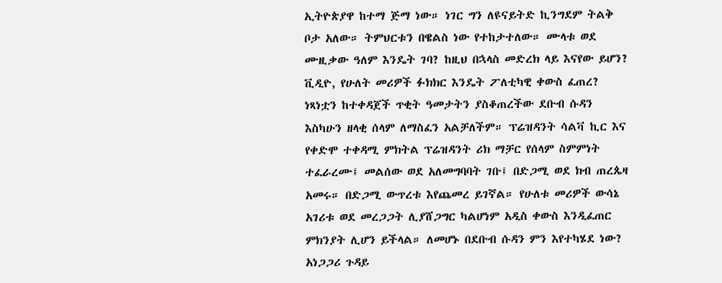ኢትዮጵያዋ ከተማ ጅማ ነው። ነገር ግን ለዩናይትድ ኪንግደም ትልቅ ቦታ አለው። ትምህርቱን በዌልስ ነው የተከታተለው። ሙላቱ ወደ ሙዚቃው ዓለም እንዴት ገባ? ከዚህ በኋላስ መድረክ ላይ እናየው ይሆን?
ቪዲዮ, የሁለት መሪዎች ፉክክር እንዴት ፖለቲካዊ ቀውስ ፈጠረ?
ነጻነቷን ከተቀዳጀች ጥቂት ዓመታትን ያስቆጠረችው ደቡብ ሱዳን እስካሁን ዘላቂ ሰላም ለማስፈን አልቻለችም። ፕሬዝዳንት ሳልቫ ኪር እና የቀድሞ ተቀዳሚ ምክትል ፕሬዝዳንት ሪክ ማቻር የሰላም ስምምነት ተፈራረሙ፤ መልሰው ወደ አለመግባባት ገቡ፤ በድጋሚ ወደ ክብ ጠረጴዛ አመሩ። በድጋሚ ውጥረቱ እየጨመረ ይገኛል። የሁለቱ መሪዎች ውሳኔ አገሪቱ ወደ መረጋጋት ሊያሸጋግር ካልሆነም አዲስ ቀውስ እንዲፈጠር ምክንያት ሊሆን ይችላል። ለመሆኑ በደቡብ ሱዳን ምን እየተካሄደ ነው?
አነጋጋሪ ጉዳይ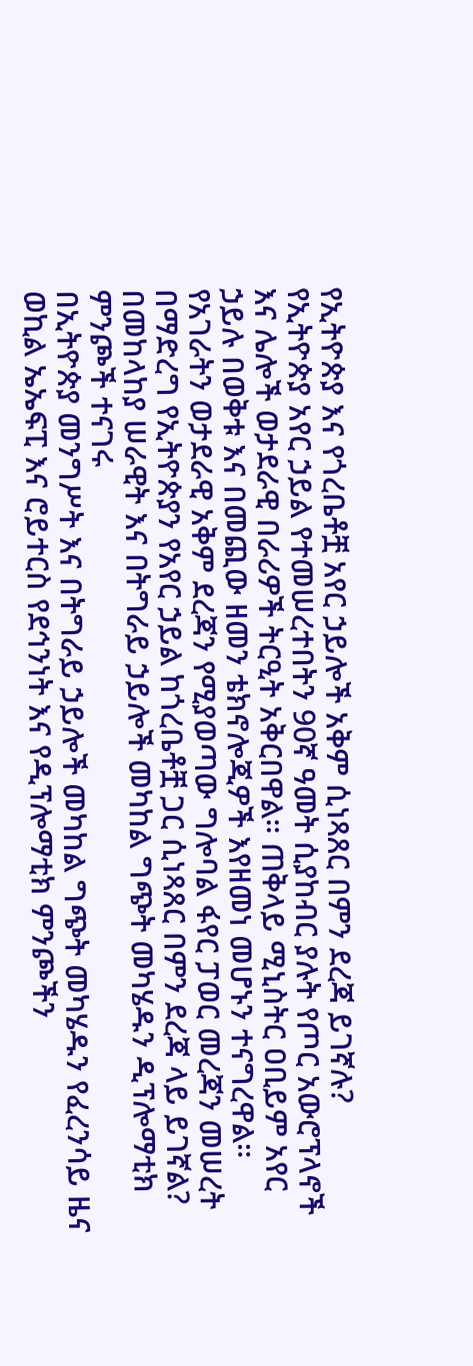የኢትዮጵያ እና የጎረቤቶቿ አየር ኃይሎች አቅም ሲነጻጸር በምን ደረጃ ይገኛሉ?
የኢትዮጵያ አየር ኃይል የተመሠረተበትን 90ኛ ዓመት ሲያከብር ያሉት የጦር አውሮፕላኖች እና ሌሎች ወታደራዊ በራሪዎች ትርዒት አቅርበዋል። ጠቅላይ ሚኒስትር ዐቢይም አየር ኃይሉ በወቅቱ እና በመጪው ዘመን ቴክኖሎጂዎች እየዘመነ መሆኑን ተናግረዋል። የአገራትን ወታደራዊ አቅም ደረጃን የሚያወጣው ግሎባል ፋየር ፓወር መረጃን መሠረት በማድረግ የኢትዮጵያን የአየር ኃይል ከጎረቤቶቿ ጋር ሲነጻጸር በምን ደረጃ ላይ ይገኛል?
በመከላከያ ሠራዊት እና በትግራይ ኃይሎች መካከል ግጭት መካሄዱን ዲፕሎማቲክ ምንጮች ተናገሩ
በኢትዮጵያ መንግሥት እና በትግራይ ኃይሎች መካከል ግጭት መካሄዱን የፈረንሳይ ዜና ወኪል ኤኤፍፒ እና ሮይተርስ የደኅንነት እና የዲፕሎማቲክ ምንጮችን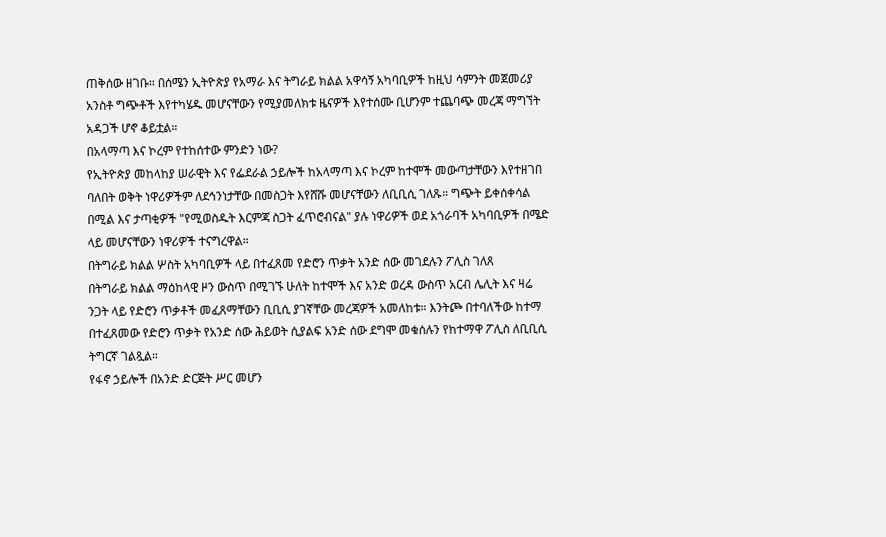ጠቅሰው ዘገቡ። በሰሜን ኢትዮጵያ የአማራ እና ትግራይ ክልል አዋሳኝ አካባቢዎች ከዚህ ሳምንት መጀመሪያ አንስቶ ግጭቶች እየተካሄዱ መሆናቸውን የሚያመለክቱ ዜናዎች እየተሰሙ ቢሆንም ተጨባጭ መረጃ ማግኘት አዳጋች ሆኖ ቆይቷል።
በአላማጣ እና ኮረም የተከሰተው ምንድን ነው?
የኢትዮጵያ መከላከያ ሠራዊት እና የፌደራል ኃይሎች ከአላማጣ እና ኮረም ከተሞች መውጣታቸውን እየተዘገበ ባለበት ወቅት ነዋሪዎችም ለደኅንነታቸው በመስጋት እየሸሹ መሆናቸውን ለቢቢሲ ገለጹ። ግጭት ይቀሰቀሳል በሚል እና ታጣቂዎች "የሚወስዱት እርምጃ ስጋት ፈጥሮብናል" ያሉ ነዋሪዎች ወደ አጎራባች አካባቢዎች በሜድ ላይ መሆናቸውን ነዋሪዎች ተናግረዋል።
በትግራይ ክልል ሦስት አካባቢዎች ላይ በተፈጸመ የድሮን ጥቃት አንድ ሰው መገደሉን ፖሊስ ገለጸ
በትግራይ ክልል ማዕከላዊ ዞን ውስጥ በሚገኙ ሁለት ከተሞች እና አንድ ወረዳ ውስጥ አርብ ሌሊት እና ዛሬ ንጋት ላይ የድሮን ጥቃቶች መፈጸማቸውን ቢቢሲ ያገኛቸው መረጃዎች አመለከቱ። እንትጮ በተባለችው ከተማ በተፈጸመው የድሮን ጥቃት የአንድ ሰው ሕይወት ሲያልፍ አንድ ሰው ደግሞ መቁሰሉን የከተማዋ ፖሊስ ለቢቢሲ ትግርኛ ገልጿል።
የፋኖ ኃይሎች በአንድ ድርጅት ሥር መሆን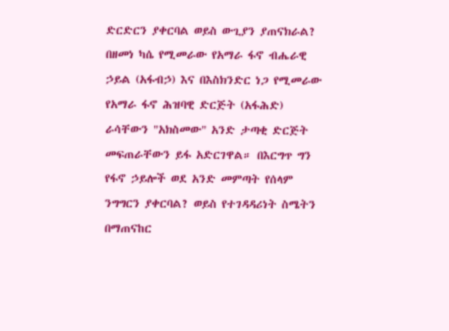ድርድርን ያቀርባል ወይስ ውጊያን ያጠናክራል?
በዘመነ ካሴ የሚመራው የአማራ ፋኖ ብሔራዊ ኃይል (አፋብኃ) እና በእስክንድር ነጋ የሚመራው የአማራ ፋኖ ሕዝባዊ ድርጅት (አፋሕድ) ራሳቸውን "አክስመው" አንድ ታጣቂ ድርጅት መፍጠራቸውን ይፋ አድርገዋል። በእርግጥ ግን የፋኖ ኃይሎች ወደ አንድ መምጣት የሰላም ንግግርን ያቀርባል? ወይስ የተገዳዳሪነት ስሜትን በማጠናከር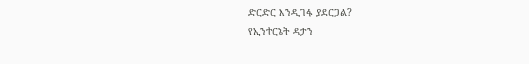ድርድር እንዲገፋ ያደርጋል?
የኢንተርኔት ዳታን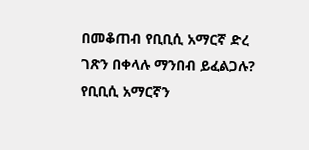በመቆጠብ የቢቢሲ አማርኛ ድረ ገጽን በቀላሉ ማንበብ ይፈልጋሉ?
የቢቢሲ አማርኛን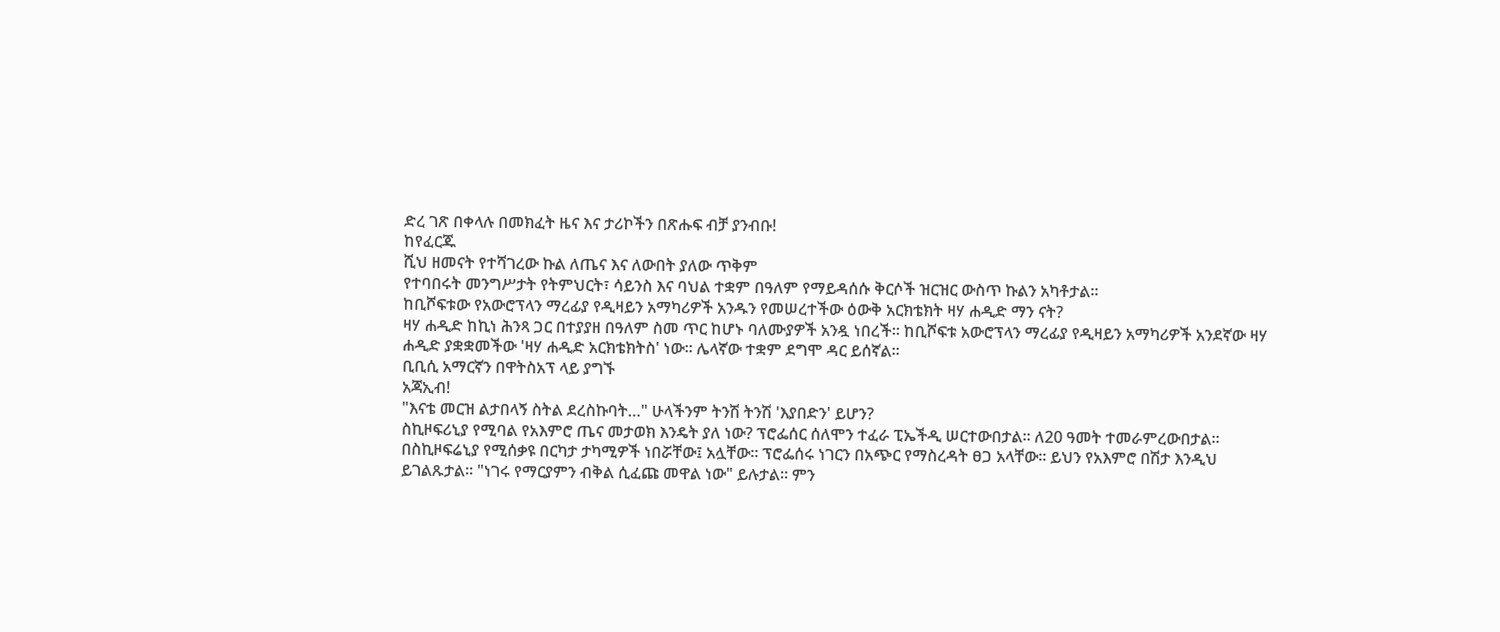ድረ ገጽ በቀላሉ በመክፈት ዜና እና ታሪኮችን በጽሑፍ ብቻ ያንብቡ!
ከየፈርጁ
ሺህ ዘመናት የተሻገረው ኩል ለጤና እና ለውበት ያለው ጥቅም
የተባበሩት መንግሥታት የትምህርት፣ ሳይንስ እና ባህል ተቋም በዓለም የማይዳሰሱ ቅርሶች ዝርዝር ውስጥ ኩልን አካቶታል።
ከቢሾፍቱው የአውሮፕላን ማረፊያ የዲዛይን አማካሪዎች አንዱን የመሠረተችው ዕውቅ አርክቴክት ዛሃ ሐዲድ ማን ናት?
ዛሃ ሐዲድ ከኪነ ሕንጻ ጋር በተያያዘ በዓለም ስመ ጥር ከሆኑ ባለሙያዎች አንዷ ነበረች። ከቢሾፍቱ አውሮፕላን ማረፊያ የዲዛይን አማካሪዎች አንደኛው ዛሃ ሐዲድ ያቋቋመችው 'ዛሃ ሐዲድ አርክቴክትስ' ነው። ሌላኛው ተቋም ደግሞ ዳር ይሰኛል።
ቢቢሲ አማርኛን በዋትስአፕ ላይ ያግኙ
አጃኢብ!
"እናቴ መርዝ ልታበላኝ ስትል ደረስኩባት…" ሁላችንም ትንሽ ትንሽ 'እያበድን' ይሆን?
ስኪዞፍሪኒያ የሚባል የአእምሮ ጤና መታወክ እንዴት ያለ ነው? ፕሮፌሰር ሰለሞን ተፈራ ፒኤችዲ ሠርተውበታል። ለ20 ዓመት ተመራምረውበታል። በስኪዞፍሬኒያ የሚሰቃዩ በርካታ ታካሚዎች ነበሯቸው፤ አሏቸው። ፕሮፌሰሩ ነገርን በአጭር የማስረዳት ፀጋ አላቸው። ይህን የአእምሮ በሽታ እንዲህ ይገልጹታል። "ነገሩ የማርያምን ብቅል ሲፈጩ መዋል ነው" ይሉታል። ምን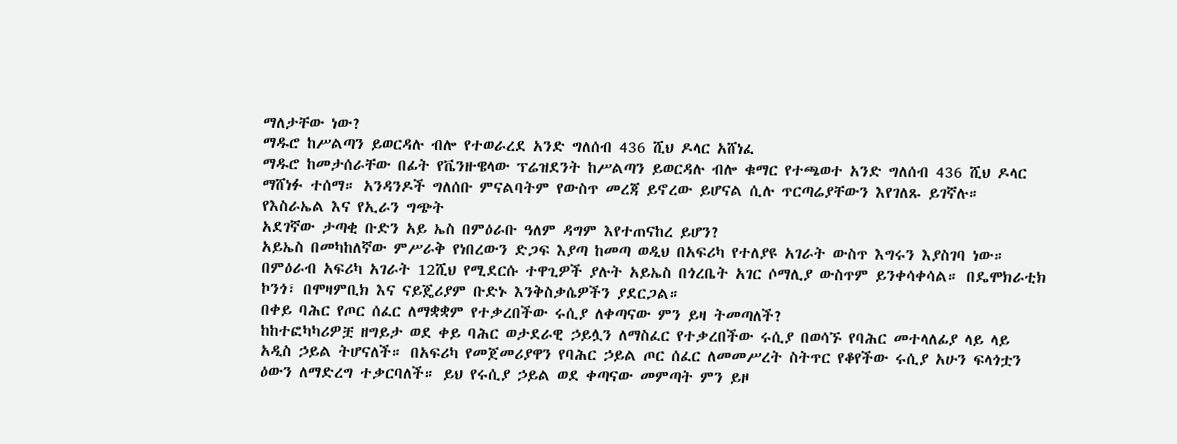ማለታቸው ነው?
ማዱሮ ከሥልጣን ይወርዳሉ ብሎ የተወራረደ አንድ ግለሰብ 436 ሺህ ዶላር አሸነፈ
ማዱሮ ከመታሰራቸው በፊት የቬንዙዌላው ፕሬዝደንት ከሥልጣን ይወርዳሉ ብሎ ቁማር የተጫወተ አንድ ግለሰብ 436 ሺህ ዶላር ማሸነፉ ተሰማ። አንዳንዶች ግለሰቡ ምናልባትም የውስጥ መረጃ ይኖረው ይሆናል ሲሉ ጥርጣሬያቸውን እየገለጹ ይገኛሉ።
የእስራኤል እና የኢራን ግጭት
አደገኛው ታጣቂ ቡድን አይ ኤስ በምዕራቡ ዓለም ዳግም እየተጠናከረ ይሆን?
አይኤስ በመካከለኛው ምሥራቅ የነበረውን ድጋፍ እያጣ ከመጣ ወዲህ በአፍሪካ የተለያዩ አገራት ውስጥ እግሩን እያስገባ ነው። በምዕራብ አፍሪካ አገራት 12ሺህ የሚደርሱ ተዋጊዎች ያሉት አይኤስ በጎረቤት አገር ሶማሊያ ውስጥም ይንቀሳቀሳል። በዴሞክራቲክ ኮንጎ፣ በሞዛምቢክ እና ናይጄሪያም ቡድኑ እንቅስቃሴዎችን ያደርጋል።
በቀይ ባሕር የጦር ሰፈር ለማቋቋም የተቃረበችው ሩሲያ ለቀጣናው ምን ይዛ ትመጣለች?
ከከተፎካካሪዎቿ ዘግይታ ወደ ቀይ ባሕር ወታደራዊ ኃይሏን ለማስፈር የተቃረበችው ሩሲያ በወሳኙ የባሕር መተላለፊያ ላይ ላይ አዲስ ኃይል ትሆናለች። በአፍሪካ የመጀመሪያዋን የባሕር ኃይል ጦር ሰፈር ለመመሥረት ስትጥር የቆየችው ሩሲያ አሁን ፍላጎቷን ዕውን ለማድረግ ተቃርባለች። ይህ የሩሲያ ኃይል ወደ ቀጣናው መምጣት ምን ይዞ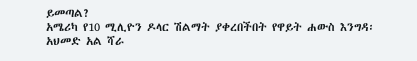ይመጣል?
አሜሪካ የ10 ሚሊዮን ዶላር ሽልማት ያቀረበችበት የዋይት ሐውስ እንግዳ፡ አህመድ አል ሻራ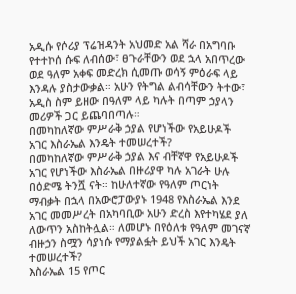አዲሱ የሶሪያ ፕሬዝዳንት አህመድ አል ሻራ በአግባቡ የተተኮሰ ሱፍ ለብሰው፣ ፀጉራቸውን ወደ ኋላ አበጥረው ወደ ዓለም አቀፍ መድረክ ሲመጡ ወሳኝ ምዕራፍ ላይ እንዳሉ ያስታውቃል። አሁን የትግል ልብሳቸውን ትተው፣ አዲስ ስም ይዘው በዓለም ላይ ካሉት በጣም ኃያላን መሪዎች ጋር ይጨባበጣሉ።
በመካከለኛው ምሥራቅ ኃያል የሆነችው የአይሁዶች አገር እስራኤል እንዴት ተመሠረተች?
በመካከለኛው ምሥራቅ ኃያል እና ብቸኛዋ የአይሁዶች አገር የሆነችው እስራኤል በዙሪያዋ ካሉ አገራት ሁሉ በዕድሜ ትንሿ ናት። ከሁለተኛው የዓለም ጦርነት ማብቃት በኋላ በአውሮፓውያኑ 1948 የእስራኤል እንደ አገር መመሥረት በአካባቢው አሁን ድረስ እየተካሄደ ያለ ለውጥን አስከትሏል። ለመሆኑ በየዕለቱ የዓለም መገናኛ ብዙኃን ስሟን ሳያነሱ የማያልፏት ይህች አገር እንዴት ተመሠረተች?
እስራኤል 15 የጦር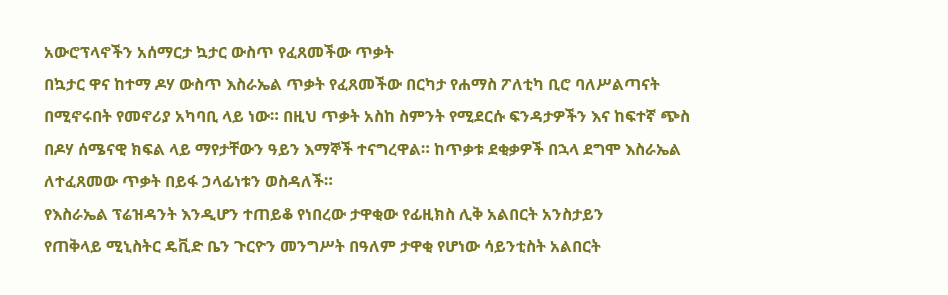አውሮፕላኖችን አሰማርታ ኳታር ውስጥ የፈጸመችው ጥቃት
በኳታር ዋና ከተማ ዶሃ ውስጥ እስራኤል ጥቃት የፈጸመችው በርካታ የሐማስ ፖለቲካ ቢሮ ባለሥልጣናት በሚኖሩበት የመኖሪያ አካባቢ ላይ ነው። በዚህ ጥቃት አስከ ስምንት የሚደርሱ ፍንዳታዎችን እና ከፍተኛ ጭስ በዶሃ ሰሜናዊ ክፍል ላይ ማየታቸውን ዓይን እማኞች ተናግረዋል። ከጥቃቱ ደቂቃዎች በኋላ ደግሞ እስራኤል ለተፈጸመው ጥቃት በይፋ ኃላፊነቱን ወስዳለች።
የእስራኤል ፕሬዝዳንት እንዲሆን ተጠይቆ የነበረው ታዋቂው የፊዚክስ ሊቅ አልበርት አንስታይን
የጠቅላይ ሚኒስትር ዴቪድ ቤን ጉርዮን መንግሥት በዓለም ታዋቂ የሆነው ሳይንቲስት አልበርት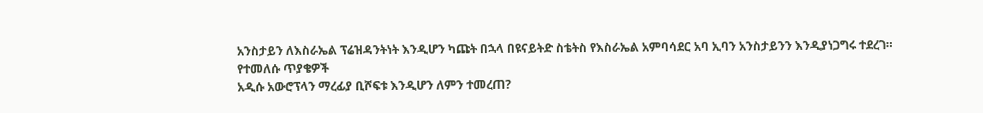አንስታይን ለእስራኤል ፕሬዝዳንትነት እንዲሆን ካጩት በኋላ በዩናይትድ ስቴትስ የእስራኤል አምባሳደር አባ ኢባን አንስታይንን እንዲያነጋግሩ ተደረገ።
የተመለሱ ጥያቄዎች
አዲሱ አውሮፕላን ማረፊያ ቢሾፍቱ እንዲሆን ለምን ተመረጠ?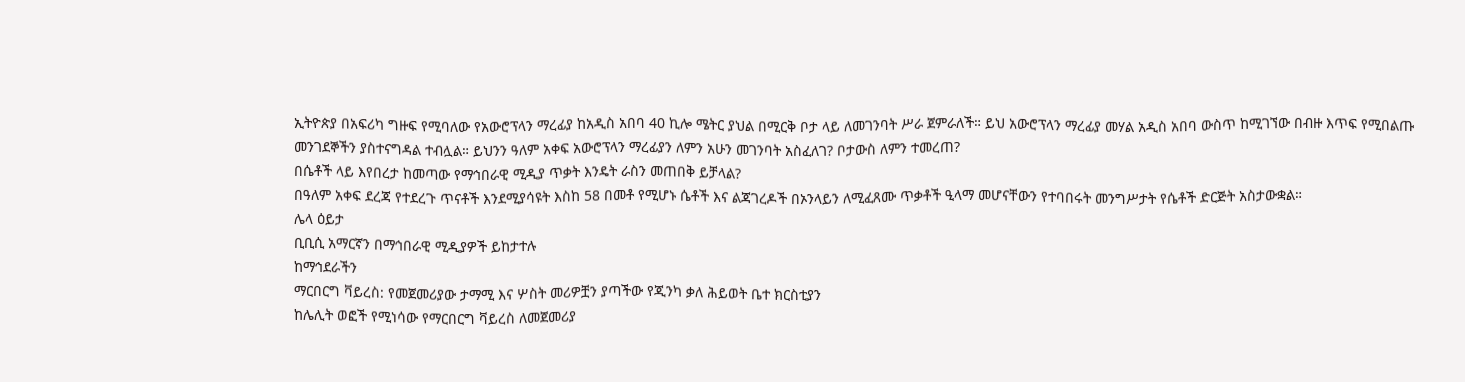ኢትዮጵያ በአፍሪካ ግዙፍ የሚባለው የአውሮፕላን ማረፊያ ከአዲስ አበባ 40 ኪሎ ሜትር ያህል በሚርቅ ቦታ ላይ ለመገንባት ሥራ ጀምራለች። ይህ አውሮፕላን ማረፊያ መሃል አዲስ አበባ ውስጥ ከሚገኘው በብዙ እጥፍ የሚበልጡ መንገደኞችን ያስተናግዳል ተብሏል። ይህንን ዓለም አቀፍ አውሮፕላን ማረፊያን ለምን አሁን መገንባት አስፈለገ? ቦታውስ ለምን ተመረጠ?
በሴቶች ላይ እየበረታ ከመጣው የማኅበራዊ ሚዲያ ጥቃት እንዴት ራስን መጠበቅ ይቻላል?
በዓለም አቀፍ ደረጃ የተደረጉ ጥናቶች እንደሚያሳዩት እስከ 58 በመቶ የሚሆኑ ሴቶች እና ልጃገረዶች በኦንላይን ለሚፈጸሙ ጥቃቶች ዒላማ መሆናቸውን የተባበሩት መንግሥታት የሴቶች ድርጅት አስታውቋል።
ሌላ ዕይታ
ቢቢሲ አማርኛን በማኅበራዊ ሚዲያዎች ይከታተሉ
ከማኅደራችን
ማርበርግ ቫይረስ: የመጀመሪያው ታማሚ እና ሦስት መሪዎቿን ያጣችው የጂንካ ቃለ ሕይወት ቤተ ክርስቲያን
ከሌሊት ወፎች የሚነሳው የማርበርግ ቫይረስ ለመጀመሪያ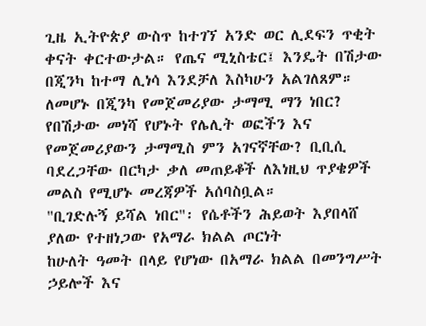ጊዜ ኢትዮጵያ ውስጥ ከተገኘ አንድ ወር ሊደፍን ጥቂት ቀናት ቀርተውታል። የጤና ሚኒስቴር፤ እንዴት በሽታው በጂንካ ከተማ ሊነሳ እንደቻለ እስካሁን አልገለጸም። ለመሆኑ በጂንካ የመጀመሪያው ታማሚ ማን ነበር? የበሽታው መነሻ የሆኑት የሌሊት ወፎችን እና የመጀመሪያውን ታማሚስ ምን አገናኛቸው? ቢቢሲ ባደረጋቸው በርካታ ቃለ መጠይቆች ለእነዚህ ጥያቄዎች መልስ የሚሆኑ መረጃዎች አሰባስቧል።
"ቢገድሉኝ ይሻል ነበር"፡ የሴቶችን ሕይወት እያበላሸ ያለው የተዘነጋው የአማራ ክልል ጦርነት
ከሁለት ዓመት በላይ የሆነው በአማራ ክልል በመንግሥት ኃይሎች እና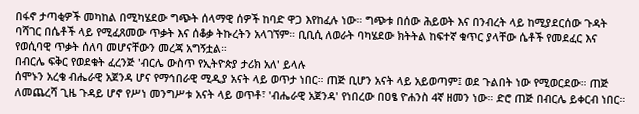በፋኖ ታጣቂዎች መካከል በሚካሄደው ግጭት ሰላማዊ ሰዎች ከባድ ዋጋ እየከፈሉ ነው። ግጭቱ በሰው ሕይወት እና በንብረት ላይ ከሚያደርሰው ጉዳት ባሻገር በሴቶች ላይ የሚፈጸመው ጥቃት እና ሰቆቃ ትኩረትን አላገኘም። ቢቢሲ ለወራት ባካሄደው ክትትል ከፍተኛ ቁጥር ያላቸው ሴቶች የመደፈር እና የወሲባዊ ጥቃት ሰለባ መሆናቸውን መረጃ አግኝቷል።
በብርሌ ፍቅር የወደቁት ፈረንጅ 'ብርሌ ውስጥ የኢትዮጵያ ታሪክ አለ' ይላሉ
ሰሞኑን አረቄ ብሔራዊ አጀንዳ ሆና የማኅበራዊ ሚዲያ አናት ላይ ወጥታ ነበር። ጠጅ ቢሆን አናት ላይ አይወጣም፤ ወደ ጉልበት ነው የሚወርደው። ጠጅ ለመጨረሻ ጊዜ ጉዳይ ሆኖ የሥነ መንግሥቱ አናት ላይ ወጥቶ፣ 'ብሔራዊ አጀንዳ' የነበረው በዐፄ ዮሐንስ 4ኛ ዘመን ነው። ድሮ ጠጅ በብርሌ ይቀርብ ነበር።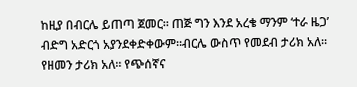ከዚያ በብርሌ ይጠጣ ጀመር። ጠጅ ግን እንደ አረቄ ማንም ‘ተራ ዜጋ’ ብድግ አድርጎ አያንደቀድቀውም።ብርሌ ውስጥ የመደብ ታሪክ አለ። የዘመን ታሪክ አለ። የጭሰኛና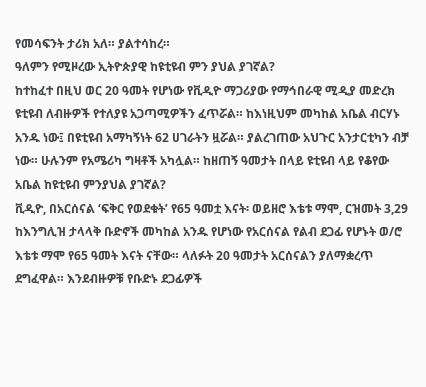የመሳፍንት ታሪክ አለ። ያልተሳከረ።
ዓለምን የሚዞረው ኢትዮጵያዊ ከዩቲዩብ ምን ያህል ያገኛል?
ከተከፈተ በዚህ ወር 20 ዓመት የሆነው የቪዲዮ ማጋሪያው የማኅበራዊ ሚዲያ መድረክ ዩቲዩብ ለብዙዎች የተለያዩ አጋጣሚዎችን ፈጥሯል። ከእነዚህም መካከል አቤል ብርሃኑ አንዱ ነው፤ በዩቲዩብ አማካኝነት 62 ሀገራትን ዟሯል። ያልረገጠው አህጉር አንታርቲካን ብቻ ነው። ሁሉንም የአሜሪካ ግዛቶች አካሏል። ከዘጠኝ ዓመታት በላይ ዩቲዩብ ላይ የቆየው አቤል ከዩቲዩብ ምንያህል ያገኛል?
ቪዲዮ, በአርሰናል ‘ፍቅር የወደቁት’ የ65 ዓመቷ እናት፡ ወይዘሮ እቴቱ ማሞ, ርዝመት 3,29
ከእንግሊዝ ታላላቅ ቡድኖች መካከል አንዱ የሆነው የአርሰናል የልብ ደጋፊ የሆኑት ወ/ሮ እቴቱ ማሞ የ65 ዓመት እናት ናቸው። ላለፉት 20 ዓመታት አርሰናልን ያለማቋረጥ ደግፈዋል። እንደብዙዎቹ የቡድኑ ደጋፊዎች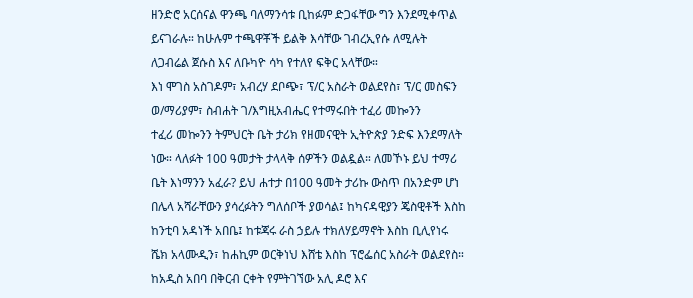ዘንድሮ አርሰናል ዋንጫ ባለማንሳቱ ቢከፉም ድጋፋቸው ግን እንደሚቀጥል ይናገራሉ። ከሁሉም ተጫዋቾች ይልቅ እሳቸው ገብረኢየሱ ለሚሉት ለጋብሬል ጀሱስ እና ለቡካዮ ሳካ የተለየ ፍቅር አላቸው።
እነ ሞገስ አስገዶም፣ አብረሃ ደቦጭ፣ ፕ/ር አስራት ወልደየስ፣ ፕ/ር መስፍን ወ/ማሪያም፣ ስብሐት ገ/እግዚአብሔር የተማሩበት ተፈሪ መኰንን
ተፈሪ መኰንን ትምህርት ቤት ታሪክ የዘመናዊት ኢትዮጵያ ንድፍ እንደማለት ነው። ላለፉት 100 ዓመታት ታላላቅ ሰዎችን ወልዷል። ለመኾኑ ይህ ተማሪ ቤት እነማንን አፈራ? ይህ ሐተታ በ100 ዓመት ታሪኩ ውስጥ በአንድም ሆነ በሌላ አሻራቸውን ያሳረፉትን ግለሰቦች ያወሳል፤ ከካናዳዊያን ጄስዊቶች እስከ ከንቲባ አዳነች አበቤ፤ ከቱጃሩ ራስ ኃይሉ ተክለሃይማኖት እስከ ቢሊየነሩ ሼክ አላሙዲን፣ ከሐኪም ወርቅነህ እሸቴ እስከ ፕሮፌሰር አስራት ወልደየስ።
ከአዲስ አበባ በቅርብ ርቀት የምትገኘው አሊ ዶሮ እና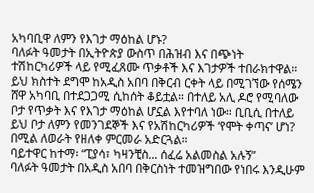አካባቢዋ ለምን የእገታ ማዕከል ሆኑ?
ባለፉት ዓመታት በኢትዮጵያ ውስጥ በሕዝብ እና በጭነት ተሽከርካሪዎች ላይ የሚፈጸሙ ጥቃቶች እና እገታዎች ተበራክተዋል። ይህ ክስተት ደግሞ ከአዲስ አበባ በቅርብ ርቀት ላይ በሚገኘው የሰሜን ሸዋ አካባቢ በተደጋጋሚ ሲከሰት ቆይቷል። በተለይ አሊ ዶሮ የሚባለው ቦታ የጥቃት እና የእገታ ማዕከል ሆኗል እየተባለ ነው። ቢቢሲ በተለይ ይህ ቦታ ለምን የመንገደኞች እና የአሽከርካሪዎች ‘የሞት ቀጣና’ ሆነ? በሚል ለወራት የዘለቀ ምርመራ አድርጓል።
ባይተዋር ከተማ፡ “ፒያሳ፣ ካዛንቺስ... ሰፈሬ አልመስል አሉኝ”
ባለፉት ዓመታት በአዲስ አበባ በቅርስነት ተመዝግበው የነበሩ እንዲሁም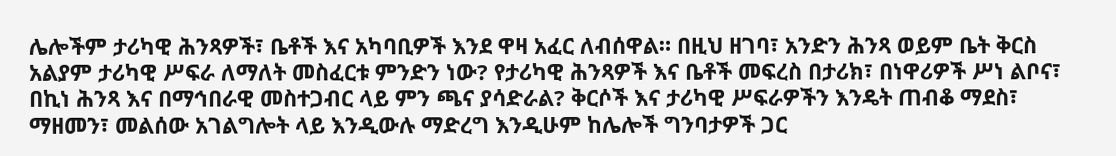ሌሎችም ታሪካዊ ሕንጻዎች፣ ቤቶች እና አካባቢዎች እንደ ዋዛ አፈር ለብሰዋል። በዚህ ዘገባ፣ አንድን ሕንጻ ወይም ቤት ቅርስ አልያም ታሪካዊ ሥፍራ ለማለት መስፈርቱ ምንድን ነው? የታሪካዊ ሕንጻዎች እና ቤቶች መፍረስ በታሪክ፣ በነዋሪዎች ሥነ ልቦና፣ በኪነ ሕንጻ እና በማኅበራዊ መስተጋብር ላይ ምን ጫና ያሳድራል? ቅርሶች እና ታሪካዊ ሥፍራዎችን እንዴት ጠብቆ ማደስ፣ ማዘመን፣ መልሰው አገልግሎት ላይ እንዲውሉ ማድረግ እንዲሁም ከሌሎች ግንባታዎች ጋር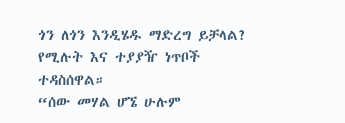ጎን ለጎን እንዲሄዱ ማድረግ ይቻላል? የሚሉት እና ተያያዥ ነጥቦች ተዳስሰዋል።
“ሰው መሃል ሆኜ ሁሉም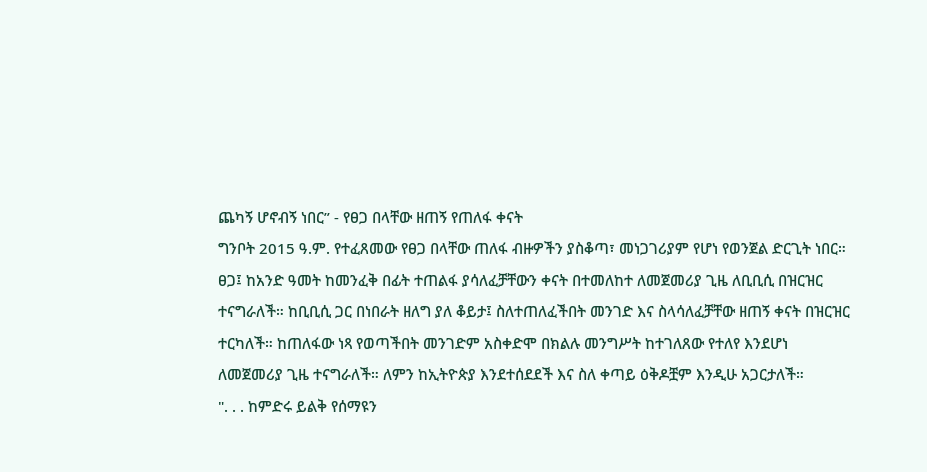ጨካኝ ሆኖብኝ ነበር” - የፀጋ በላቸው ዘጠኝ የጠለፋ ቀናት
ግንቦት 2015 ዓ.ም. የተፈጸመው የፀጋ በላቸው ጠለፋ ብዙዎችን ያስቆጣ፣ መነጋገሪያም የሆነ የወንጀል ድርጊት ነበር። ፀጋ፤ ከአንድ ዓመት ከመንፈቅ በፊት ተጠልፋ ያሳለፈቻቸውን ቀናት በተመለከተ ለመጀመሪያ ጊዜ ለቢቢሲ በዝርዝር ተናግራለች። ከቢቢሲ ጋር በነበራት ዘለግ ያለ ቆይታ፤ ስለተጠለፈችበት መንገድ እና ስላሳለፈቻቸው ዘጠኝ ቀናት በዝርዝር ተርካለች። ከጠለፋው ነጻ የወጣችበት መንገድም አስቀድሞ በክልሉ መንግሥት ከተገለጸው የተለየ እንደሆነ ለመጀመሪያ ጊዜ ተናግራለች። ለምን ከኢትዮጵያ እንደተሰደደች እና ስለ ቀጣይ ዕቅዶቿም እንዲሁ አጋርታለች።
". . . ከምድሩ ይልቅ የሰማዩን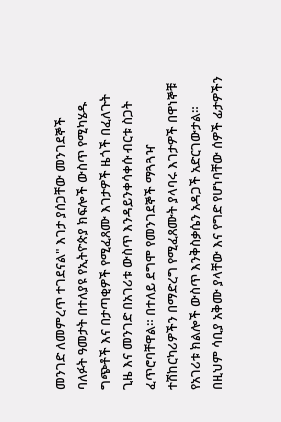መንገድ ለመምረጥ ተገደናል" እገታ ያሰጋቸው መንገደኞች
ባለፉት ዓመታት በተለያዩ የኢትዮጵያ ክፍሎች ውስጥ የሚካሄዱ ግጭቶች እና በታጣቂዎች የሚፈጸሙ እገታዎች ዜጎች በፈለጉት ጊዜ እና መንገድ በአገሪቱ ውስጥ እንዳይንቀሳቀሱ ብርቱ ስጋት ፈጥሮባቸዋል። በተለይ ደግሞ የመንገደኞች ማጓጓዣ ተሽከርካሪዎችን በማድረግ የሚፈጸሙት ያላባሩ እገታዎች በዋነኞቹ የአገሪቱ ክልሎች ውስጥ እንቅስቃሴን አዳጋች አድርገውታል። በዚህም ሳቢያ አቅሙ ያላቸው እና የግድ የሆነባቸው ሰዎች ፊታዎችን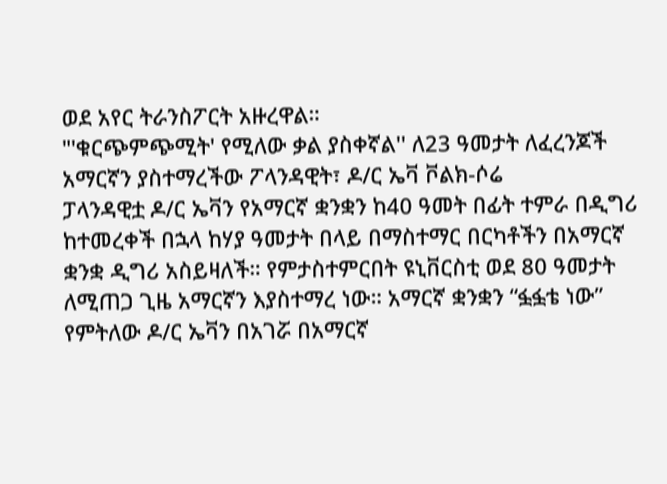ወደ አየር ትራንስፖርት አዙረዋል።
"'ቁርጭምጭሚት' የሚለው ቃል ያስቀኛል'' ለ23 ዓመታት ለፈረንጆች አማርኛን ያስተማረችው ፖላንዳዊት፣ ዶ/ር ኤቫ ቮልክ-ሶሬ
ፓላንዳዊቷ ዶ/ር ኤቫን የአማርኛ ቋንቋን ከ40 ዓመት በፊት ተምራ በዲግሪ ከተመረቀች በኋላ ከሃያ ዓመታት በላይ በማስተማር በርካቶችን በአማርኛ ቋንቋ ዲግሪ አስይዛለች። የምታስተምርበት ዩኒቨርስቲ ወደ 80 ዓመታት ለሚጠጋ ጊዜ አማርኛን እያስተማረ ነው። አማርኛ ቋንቋን “ፏፏቴ ነው” የምትለው ዶ/ር ኤቫን በአገሯ በአማርኛ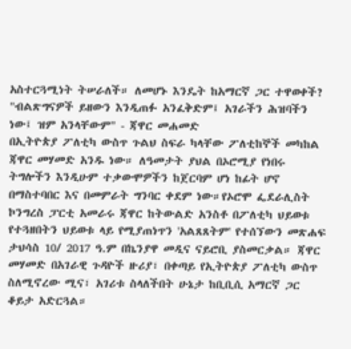አስተርጓሚነት ትሠራለች። ለመሆኑ እንዴት ከአማርኛ ጋር ተዋወቀች?
"ብልጽግናዎች ይዘውን እንዲጠፉ አንፈቅድም፤ አገራችን ሕዝባችን ነው፤ ዝም አንላቸውም" - ጃዋር መሐመድ
በኢትዮጵያ ፖለቲካ ውስጥ ጉልህ ስፍራ ካላቸው ፖለቲከኞች መካከል ጃዋር መሃመድ አንዱ ነው። ለዓመታት ያህል በኦሮሚያ የነበሩ ትግሎችን እንዲሁም ተቃውሞዎችን ከጀርባም ሆነ ከፊት ሆኖ በማስተባበር እና በመምራት ግንባር ቀደም ነው።የኦሮሞ ፌደራሊስት ኮንግረስ ፓርቲ አመራሩ ጃዋር ከትውልድ አንስቶ በፖለቲካ ህይወቱ የተጓዘበትን ህይወቱ ላይ የሚያጠነጥን 'አልጸጸትም' የተሰኘውን መጽሐፍ ታህሳስ 10/ 2017 ዓ.ም በኬንያዋ መዲና ናይሮቢ ያስመርቃል። ጃዋር መሃመድ በአገራዊ ጉዳዮች ዙሪያ፣ በቀጣይ የኢትዮጵያ ፖለቲካ ውስጥ ስለሚኖረው ሚና፣ አገሪቱ ስላለችበት ሁኔታ ከቢቢሲ አማርኛ ጋር ቆይታ አድርጓል።